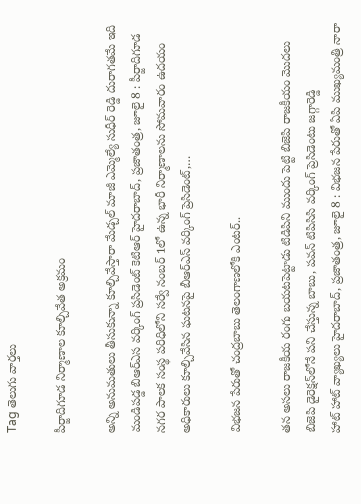Tag తెలుగు వార్తలు

పీర్జాదిగూడ నిర్మాణాల కూల్చివేత అక్రమం

అన్ని అనుమతులు తీసుకున్నా కూల్చివేస్తారా మేడ్చల్‌ ‌మాజీ ఎమ్మెల్యే సుధీర్‌ ‌రెడ్డి దురాగతమే ఇది మండిపడ్డ బిఆర్‌ఎస వర్కింగ్‌ ‌ప్రసిడెంట్‌ ‌కెటిఆర్‌ ‌హైదరాబాద్‌, ప్రజాతంత్ర, జూలై 8 : పీర్జాదిగూడ నగర పాలక సంస్థ పరిధిలోని సర్వే నంబర్‌ 1లో ఉన్న భారీ నిర్మాణాలను సోమవారం ఉదయం అధికారులు కూల్చివేసిన ఘటనపై బీఆర్‌ఎస్‌ ‌వర్కింగ్‌ ‌ప్రెసిడెంట్‌,…

విభజన పేరుతో చంద్రబాబు తెలంగాణలోకి ఎంటర్‌..

తన అసలు రాజకీయ రంగు బయటపెట్టాడు టిడిపిని ముందు పెట్టి బిజెపి రాజకీయం మొదలు బిజెపి డైరెక్షన్‌లోనే పని చేస్తున్న బాబు, పవన్‌ ‌టిపిసిసి వర్కింగ్‌ ‌ప్రెసిడెంటు జగ్గారెడ్డి హాట్‌ ‌హాట్‌ ‌వ్యాఖ్యలు హైదరాబాద్‌, ప్రజాతంత్ర, జూలై 8 : విభజన పేరుతో ఏపి ముఖ్యమంత్రి నారా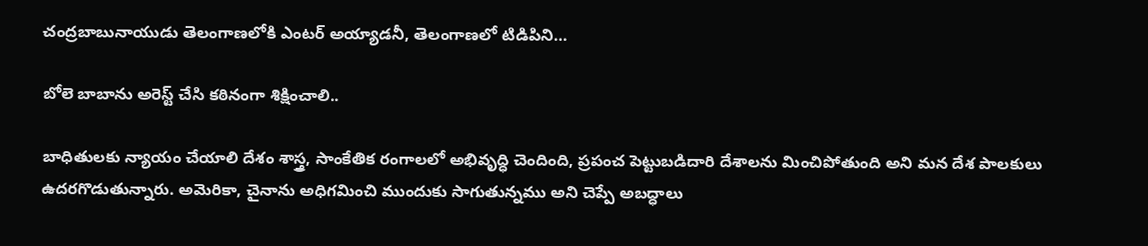చంద్రబాబునాయుడు తెలంగాణలోకి ఎంటర్‌ అయ్యాడనీ, తెలంగాణలో టిడిపిని…

బోలె బాబాను అరెస్ట్‌ చేసి కఠినంగా శిక్షించాలి..

బాధితులకు న్యాయం చేయాలి దేశం శాస్త్ర, సాంకేతిక రంగాలలో అభివృద్ధి చెందింది, ప్రపంచ పెట్టుబడిదారి దేశాలను మించిపోతుంది అని మన దేశ పాలకులు ఉదరగొడుతున్నారు. అమెరికా, చైనాను అధిగమించి ముందుకు సాగుతున్నము అని చెప్పే అబద్ధాలు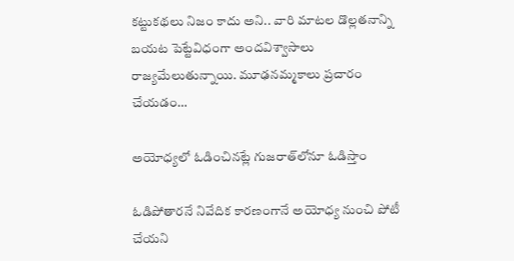కట్టుకథలు నిజం కాదు అని.. వారి మాటల డొల్లతనాన్ని బయట పెట్టేవిధంగా అందవిశ్వాసాలు రాజ్యమేలుతున్నాయి. మూఢనమ్మకాలు ప్రచారం చేయడం…

అయోధ్యలో ఓడించినట్లే గుజరాత్‌లోనూ ఓడిస్తాం

ఓడిపోతారనే నివేదిక కారణంగానే అయోధ్య నుంచి పోటీ చేయని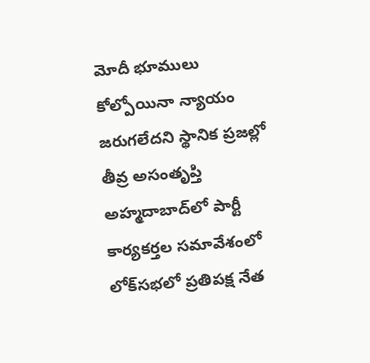మోదీ భూములు కోల్పోయినా న్యాయం జరుగలేదని స్థానిక ప్రజల్లో తీవ్ర అసంతృప్తి అహ్మదాబాద్‌లో పార్టీ కార్యకర్తల సమావేశంలో లోక్‌సభలో ప్రతిపక్ష నేత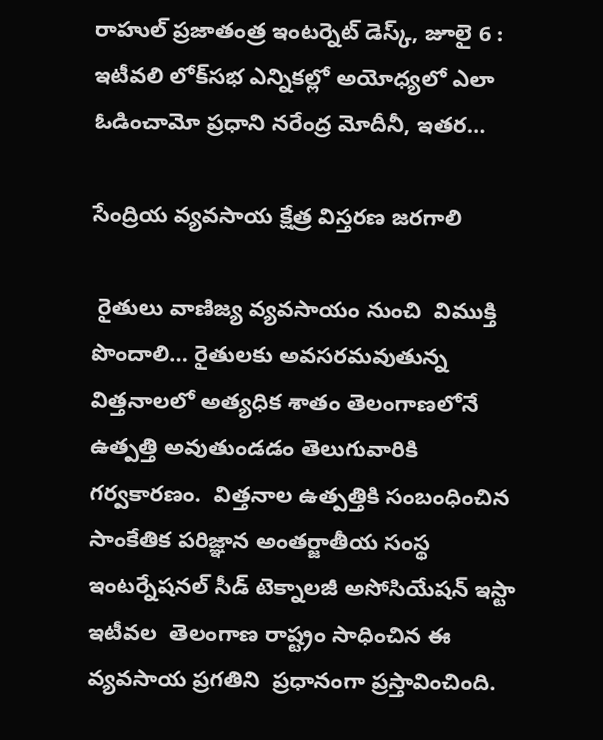రాహుల్‌ ‌ప్రజాతంత్ర ఇంటర్నెట్‌ ‌డెస్క్, జూలై 6 : ఇటీవలి లోక్‌సభ ఎన్నికల్లో అయోధ్యలో ఎలా ఓడించామో ప్రధాని నరేంద్ర మోదీనీ, ఇతర…

సేంద్రియ వ్యవసాయ క్షేత్ర విస్తరణ జరగాలి

 రైతులు వాణిజ్య వ్యవసాయం నుంచి  విముక్తి పొందాలి… రైతులకు అవసరమవుతున్న  విత్తనాలలో అత్యధిక శాతం తెలంగాణలోనే ఉత్పత్తి అవుతుండడం తెలుగువారికి గర్వకారణం.  విత్తనాల ఉత్పత్తికి సంబంధించిన సాంకేతిక పరిజ్ఞాన అంతర్జాతీయ సంస్థ  ఇంటర్నేషనల్‌ సీడ్‌ టెక్నాలజీ అసోసియేషన్‌ ఇస్టా ఇటీవల  తెలంగాణ రాష్ట్రం సాధించిన ఈ వ్యవసాయ ప్రగతిని  ప్రధానంగా ప్రస్తావించింది.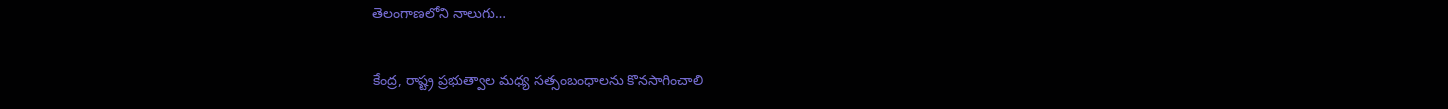తెలంగాణలోని నాలుగు…

కేంద్ర, రాష్ట్ర ప్రభుత్వాల మధ్య సత్సంబంధాలను కొనసాగించాలి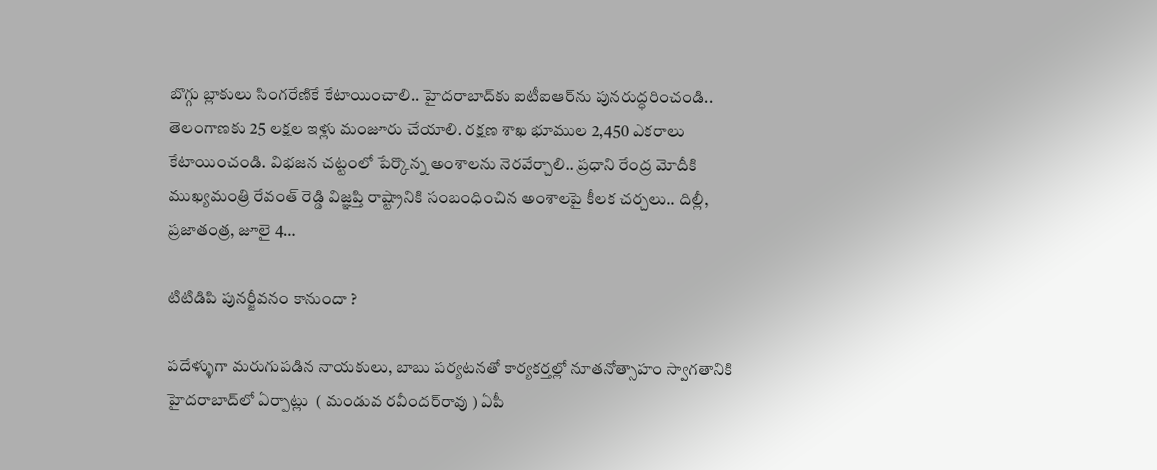బొగ్గు బ్లాకులు సింగ‌రేణికే కేటాయించాలి.. హైద‌రాబాద్‌కు ఐటీఐఆర్‌ను పున‌రుద్ధ‌రించండి.. తెలంగాణ‌కు 25 ల‌క్ష‌ల ఇళ్లు మంజూరు చేయాలి. ర‌క్ష‌ణ శాఖ భూముల 2,450 ఎక‌రాలు కేటాయించండి. విభ‌జ‌న చ‌ట్టంలో పేర్కొన్న అంశాల‌ను నెర‌వేర్చాలి.. ప్ర‌ధాని రేంద్ర మోదీకి ముఖ్య‌మంత్రి రేవంత్ రెడ్డి విజ్ఞ‌ప్తి రాష్ట్రానికి సంబంధించిన అంశాల‌పై కీల‌క చ‌ర్చ‌లు.. దిల్లీ, ప్ర‌జాతంత్ర‌, జూలై 4…

టిటిడిపి పునర్జీవనం కానుందా ?

పదేళ్ళుగా మరుగుపడిన నాయకులు, బాబు పర్యటనతో కార్యకర్తల్లో నూతనోత్సాహం స్వాగతానికి హైదరాబాద్‌లో ఏర్పాట్లు  ( మండువ రవీందర్‌రావు ) ఏపీ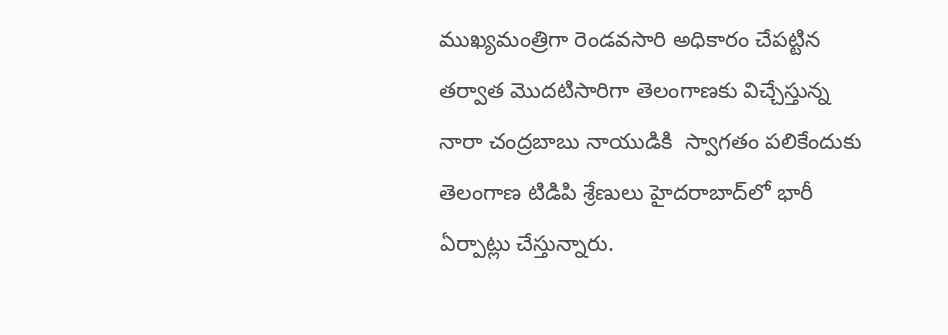ముఖ్యమంత్రిగా రెండవసారి అధికారం చేపట్టిన తర్వాత మొదటిసారిగా తెలంగాణకు విచ్చేస్తున్న నారా చంద్రబాబు నాయుడికి  స్వాగతం పలికేందుకు తెలంగాణ టిడిపి శ్రేణులు హైదరాబాద్‌లో భారీ ఏర్పాట్లు చేస్తున్నారు.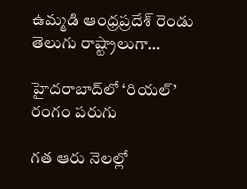ఉమ్మడి ఆంధ్రప్రదేశ్‌ ‌రెండు తెలుగు రాష్ట్రాలుగా…

హైదరాబాద్‌లో ‘రియల్‌’ రంగం పరుగు

గత ఆరు నెలల్లో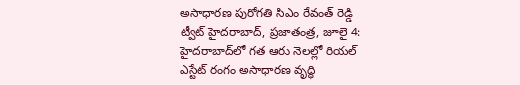అసాధార‌ణ‌ పురోగతి సిఎం రేవంత్‌ ‌రెడ్డి ట్వీట్‌ ‌హైదరాబాద్‌, ప్రజాతంత్ర, జూలై 4: హైదరాబాద్‌లో గత ఆరు నెలల్లో రియల్‌ ఎస్టేట్‌ ‌రంగం అసాధారణ వృద్ధి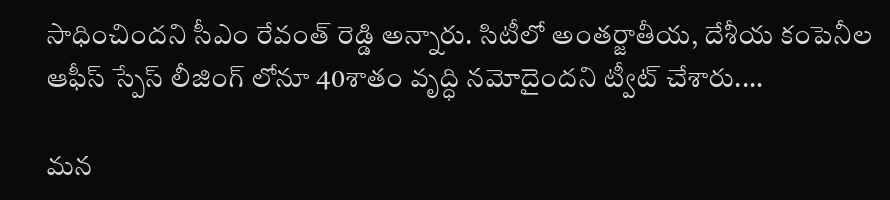సాధించిందని సీఎం రేవంత్‌ ‌రెడ్డి అన్నారు. సిటీలో అంతర్జాతీయ, దేశీయ కంపెనీల ఆఫీస్‌ ‌స్పేస్‌ ‌లీజింగ్‌ ‌లోనూ 40శాతం వృద్ధి నమోదైందని ట్వీట్‌ ‌చేశారు.…

మన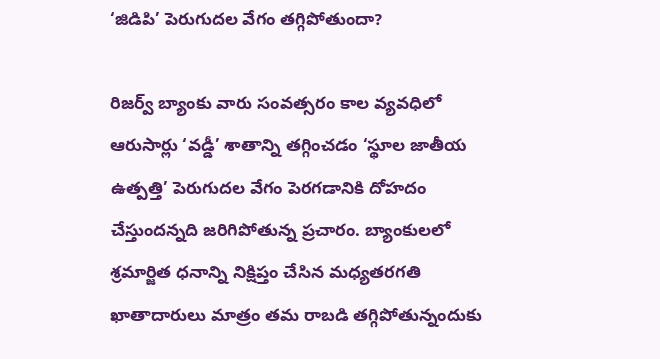‘జిడిపి’ పెరుగుదల వేగం తగ్గిపోతుందా?

రిజర్వ్‌ బ్యాంకు వారు సంవత్సరం కాల వ్యవధిలో  ఆరుసార్లు ‘వడ్డీ’ శాతాన్ని తగ్గించడం ‘స్థూల జాతీయ ఉత్పత్తి’ పెరుగుదల వేగం పెరగడానికి దోహదం చేస్తుందన్నది జరిగిపోతున్న ప్రచారం. బ్యాంకులలో శ్రమార్జిత ధనాన్ని నిక్షిప్తం చేసిన మధ్యతరగతి ఖాతాదారులు మాత్రం తమ రాబడి తగ్గిపోతున్నందుకు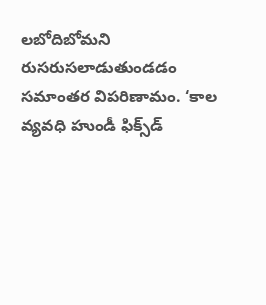లబోదిబోమని రుసరుసలాడుతుండడం సమాంతర విపరిణామం. ‘కాల వ్యవధి హుండీ ఫిక్స్‌డ్‌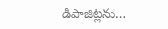డిపాజిట్లను…